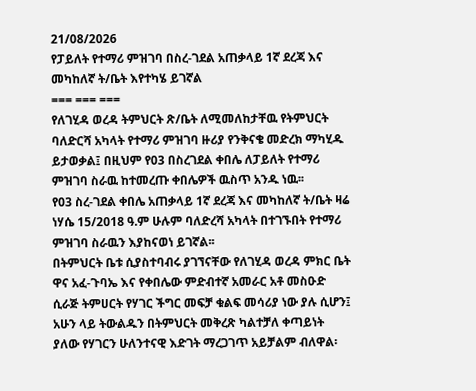21/08/2026
የፓይለት የተማሪ ምዝገባ በስረ-ገደል አጠቃላይ 1ኛ ደረጃ እና መካከለኛ ት/ቤት እየተካሄ ይገኛል
=== === ===
የለገሂዳ ወረዳ ትምህርት ጽ/ቤት ለሚመለከታቸዉ የትምህርት ባለድርሻ አካላት የተማሪ ምዝገባ ዙሪያ የንቅናቄ መድረክ ማካሂዱ ይታወቃል፤ በዚህም የ03 በስረገደል ቀበሌ ለፓይለት የተማሪ ምዝገባ ስራዉ ከተመረጡ ቀበሌዎች ዉስጥ አንዱ ነዉ፡፡
የ03 ስረ-ገደል ቀበሌ አጠቃላይ 1ኛ ደረጃ እና መካከለኛ ት/ቤት ዛሬ ነሃሴ 15/2018 ዓ.ም ሁሉም ባለድረሻ አካላት በተገኙበት የተማሪ ምዝገባ ስራዉን እያከናወነ ይገኛል፡፡
በትምህርት ቤቱ ሲያስተባብሩ ያገኘናቸው የለገሂዳ ወረዳ ምክር ቤት ዋና አፈ-ጉባኤ እና የቀበሌው ምድብተኛ አመራር አቶ መስዑድ ሲራጅ ትምሀርት የሃገር ችግር መፍቻ ቁልፍ መሳሪያ ነው ያሉ ሲሆን፤ አሁን ላይ ትውልዱን በትምህርት መቅረጽ ካልተቻለ ቀጣይነት ያለው የሃገርን ሁለንተናዊ እድገት ማረጋገጥ አይቻልም ብለዋል፡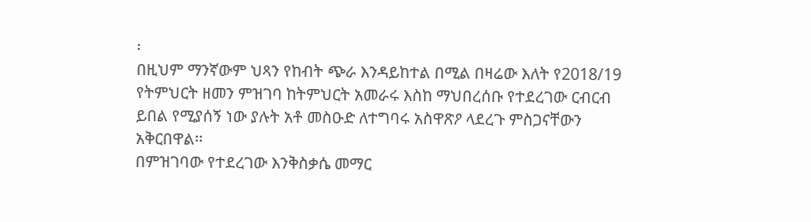፡
በዚህም ማንኛውም ህጻን የከብት ጭራ እንዳይከተል በሚል በዛሬው እለት የ2018/19 የትምህርት ዘመን ምዝገባ ከትምህርት አመራሩ እስከ ማህበረሰቡ የተደረገው ርብርብ ይበል የሚያሰኝ ነው ያሉት አቶ መስዑድ ለተግባሩ አስዋጽዖ ላደረጉ ምስጋናቸውን አቅርበዋል፡፡
በምዝገባው የተደረገው እንቅስቃሴ መማር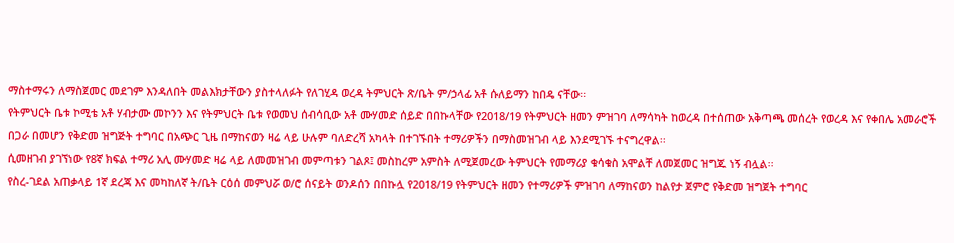ማስተማሩን ለማስጀመር መደገም እንዳለበት መልእክታቸውን ያስተላለፉት የለገሂዳ ወረዳ ትምህርት ጽ/ቤት ም/ኃላፊ አቶ ሱለይማን ከበዴ ናቸው፡፡
የትምህርት ቤቱ ኮሚቴ አቶ ሃብታሙ መኮንን እና የትምህርት ቤቱ የወመህ ሰብሳቢው አቶ ሙሃመድ ሰይድ በበኩላቸው የ2018/19 የትምህርት ዘመን ምዝገባ ለማሳካት ከወረዳ በተሰጠው አቅጣጫ መሰረት የወረዳ እና የቀበሌ አመራሮች በጋራ በመሆን የቅድመ ዝግጅት ተግባር በአጭር ጊዜ በማከናወን ዛሬ ላይ ሁሉም ባለድረሻ አካላት በተገኙበት ተማሪዎችን በማስመዝገብ ላይ እንደሚገኙ ተናግረዋል፡፡
ሲመዘገብ ያገኘነው የ8ኛ ክፍል ተማሪ አሊ ሙሃመድ ዛሬ ላይ ለመመዝገብ መምጣቱን ገልጾ፤ መስከረም አምስት ለሚጀመረው ትምህርት የመማሪያ ቁሳቁስ አሞልቸ ለመጀመር ዝግጁ ነኝ ብሏል፡፡
የስረ-ገደል አጠቃላይ 1ኛ ደረጃ እና መካከለኛ ት/ቤት ርዕሰ መምህሯ ወ/ሮ ሰናይት ወንዶሰን በበኩሏ የ2018/19 የትምህርት ዘመን የተማሪዎች ምዝገባ ለማከናወን ከልየታ ጀምሮ የቅድመ ዝግጀት ተግባር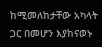ከሚመለከታቸው አካላት ጋር በመሆን እያከናወኑ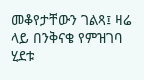መቆየታቸውን ገልጻ፤ ዛሬ ላይ በንቅናቄ የምዝገባ ሂደቱ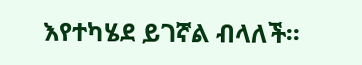እየተካሄደ ይገኛል ብላለች፡፡